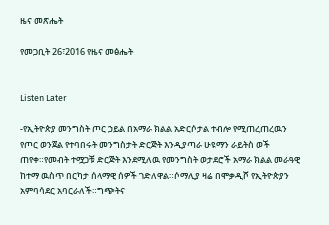ዜና መጽሔት

የመጋቢት 26፣2016 የዜና መፅሔት


Listen Later

-የኢትዮጵያ መንግስት ጦር ኃይል በአማራ ክልል አድርሶታል ተብሎ የሚጠረጠረዉን የጦር ወንጀል የተባበሩት መንግስታት ድርጅት እንዲያጣራ ሁዩማን ራይትስ ወች ጠየቀ።የመብት ተሟጋቹ ድርጅት እንደሚለዉ የመንግስት ወታደሮች አማራ ክልል መራዓዊ ከተማ ዉስጥ በርካታ ሰላማዊ ሰዎች ገድለዋል።ሶማሊያ ዛሬ በሞቃዲሾ የኢትዮጵያን አምባሳደር አባርራለች።ግጭትና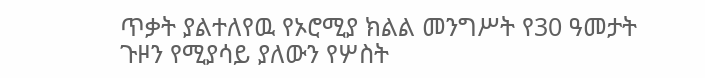ጥቃት ያልተለየዉ የኦሮሚያ ክልል መንግሥት የ30 ዓመታት ጉዞን የሚያሳይ ያለውን የሦስት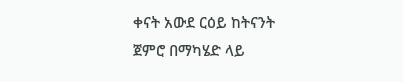ቀናት አውደ ርዕይ ከትናንት ጀምሮ በማካሄድ ላይ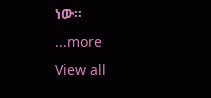ነው።
...more
View all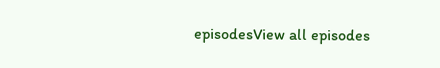episodesView all episodes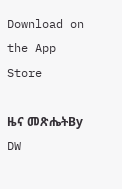Download on the App Store

ዜና መጽሔትBy DW